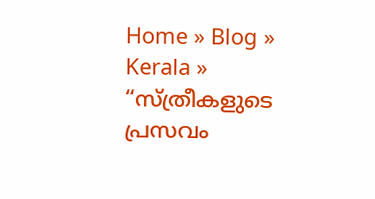Home » Blog » Kerala » “സ്ത്രീകളുടെ പ്രസവം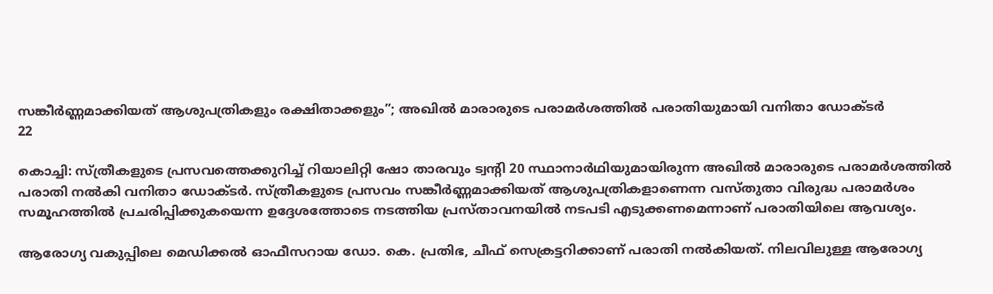സങ്കീര്‍ണ്ണമാക്കിയത് ആശുപത്രികളും രക്ഷിതാക്കളും”; അഖില്‍ മാരാരുടെ പരാമര്‍ശത്തില്‍ പരാതിയുമായി വനിതാ ഡോക്ടര്‍
22

കൊച്ചി: സ്ത്രീകളുടെ പ്രസവത്തെക്കുറിച്ച് റിയാലിറ്റി ഷോ താരവും ട്വന്റി 20 സ്ഥാനാര്‍ഥിയുമായിരുന്ന അഖില്‍ മാരാരുടെ പരാമര്‍ശത്തില്‍ പരാതി നല്‍കി വനിതാ ഡോക്ടര്‍. സ്ത്രീകളുടെ പ്രസവം സങ്കീര്‍ണ്ണമാക്കിയത് ആശുപത്രികളാണെന്ന വസ്തുതാ വിരുദ്ധ പരാമര്‍ശം സമൂഹത്തില്‍ പ്രചരിപ്പിക്കുകയെന്ന ഉദ്ദേശത്തോടെ നടത്തിയ പ്രസ്താവനയില്‍ നടപടി എടുക്കണമെന്നാണ് പരാതിയിലെ ആവശ്യം.

ആരോഗ്യ വകുപ്പിലെ മെഡിക്കല്‍ ഓഫീസറായ ഡോ. കെ. പ്രതിഭ, ചീഫ് സെക്രട്ടറിക്കാണ് പരാതി നല്‍കിയത്. നിലവിലുള്ള ആരോഗ്യ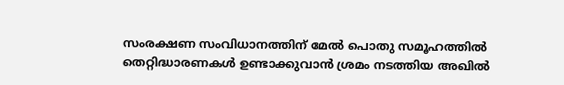സംരക്ഷണ സംവിധാനത്തിന് മേല്‍ പൊതു സമൂഹത്തില്‍ തെറ്റിദ്ധാരണകള്‍ ഉണ്ടാക്കുവാന്‍ ശ്രമം നടത്തിയ അഖില്‍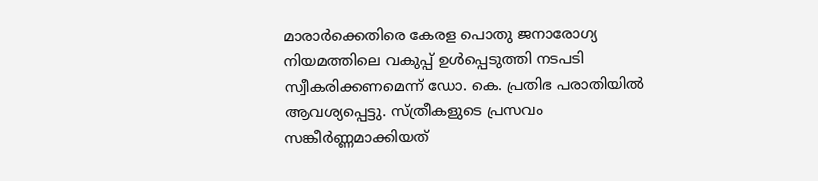മാരാര്‍ക്കെതിരെ കേരള പൊതു ജനാരോഗ്യ നിയമത്തിലെ വകുപ്പ് ഉള്‍പ്പെടുത്തി നടപടി സ്വീകരിക്കണമെന്ന് ഡോ. കെ. പ്രതിഭ പരാതിയില്‍ ആവശ്യപ്പെട്ടു. സ്ത്രീകളുടെ പ്രസവം സങ്കീര്‍ണ്ണമാക്കിയത്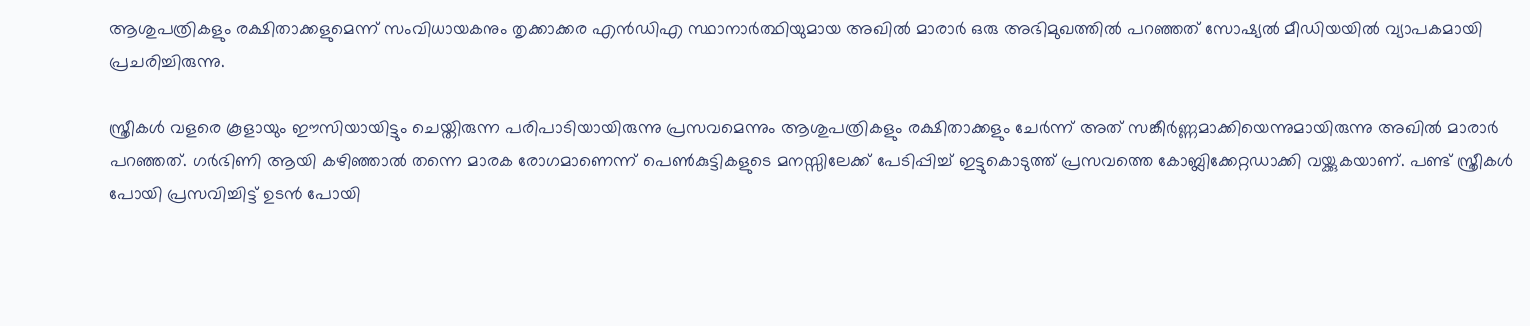ആശുപത്രികളും രക്ഷിതാക്കളുമെന്ന് സംവിധായകനും തൃക്കാക്കര എന്‍ഡിഎ സ്ഥാനാര്‍ത്ഥിയുമായ അഖില്‍ മാരാര്‍ ഒരു അഭിമുഖത്തില്‍ പറഞ്ഞത് സോഷ്യല്‍ മീഡിയയില്‍ വ്യാപകമായി പ്രചരിച്ചിരുന്നു.

സ്ത്രീകള്‍ വളരെ കൂളായും ഈസിയായിട്ടും ചെയ്തിരുന്ന പരിപാടിയായിരുന്നു പ്രസവമെന്നും ആശുപത്രികളും രക്ഷിതാക്കളും ചേർന്ന് അത് സങ്കീര്‍ണ്ണമാക്കിയെന്നുമായിരുന്നു അഖില്‍ മാരാര്‍ പറഞ്ഞത്. ഗര്‍ഭിണി ആയി കഴിഞ്ഞാല്‍ തന്നെ മാരക രോഗമാണെന്ന് പെണ്‍കുട്ടികളുടെ മനസ്സിലേക്ക് പേടിപ്പിച്ച് ഇട്ടുകൊടുത്ത് പ്രസവത്തെ കോബ്ലിക്കേറ്റഡാക്കി വയ്ക്കുകയാണ്. പണ്ട് സ്ത്രീകള്‍ പോയി പ്രസവിച്ചിട്ട് ഉടന്‍ പോയി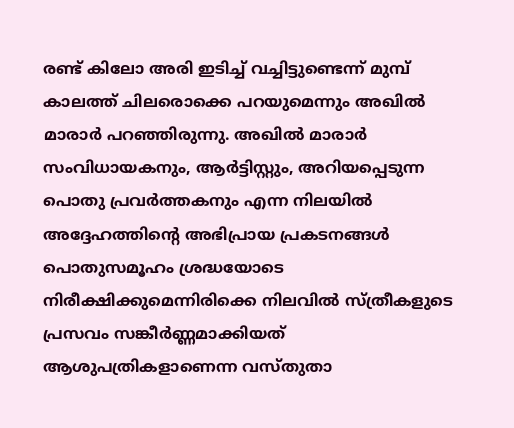രണ്ട് കിലോ അരി ഇടിച്ച് വച്ചിട്ടുണ്ടെന്ന് മുമ്പ് കാലത്ത് ചിലരൊക്കെ പറയുമെന്നും അഖില്‍ മാരാര്‍ പറഞ്ഞിരുന്നു. അഖില്‍ മാരാര്‍ സംവിധായകനും, ആര്‍ട്ടിസ്റ്റും, അറിയപ്പെടുന്ന പൊതു പ്രവര്‍ത്തകനും എന്ന നിലയില്‍ അദ്ദേഹത്തിന്റെ അഭിപ്രായ പ്രകടനങ്ങള്‍ പൊതുസമൂഹം ശ്രദ്ധയോടെ നിരീക്ഷിക്കുമെന്നിരിക്കെ നിലവില്‍ സ്ത്രീകളുടെ പ്രസവം സങ്കീര്‍ണ്ണമാക്കിയത് ആശുപത്രികളാണെന്ന വസ്തുതാ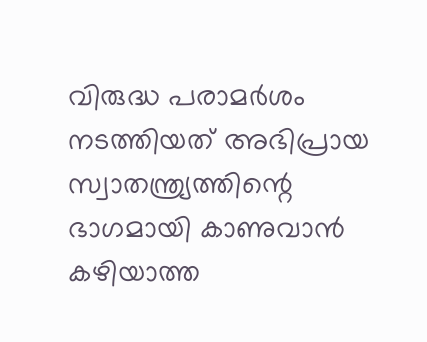വിരുദ്ധ പരാമര്‍ശം നടത്തിയത് അഭിപ്രായ സ്വാതന്ത്ര്യത്തിന്റെ ഭാഗമായി കാണുവാന്‍ കഴിയാത്ത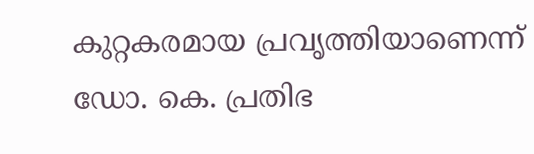കുറ്റകരമായ പ്രവൃത്തിയാണെന്ന് ഡോ. കെ. പ്രതിഭ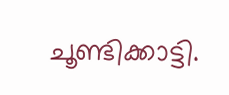ചൂണ്ടിക്കാട്ടി.